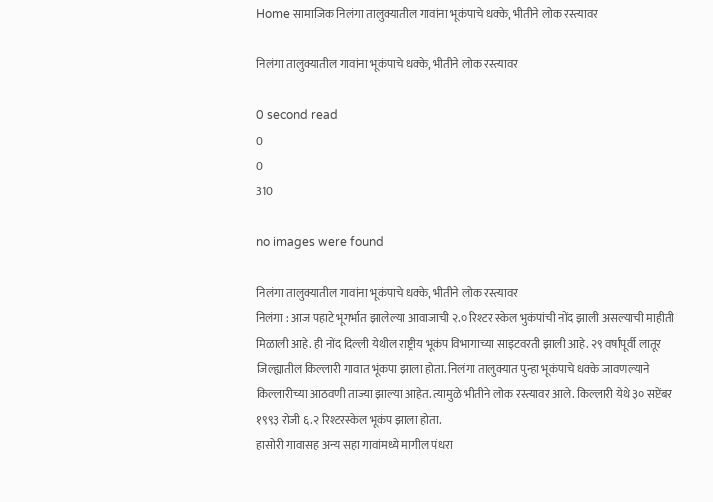Home सामाजिक निलंगा तालुक्यातील गावांना भूकंपाचे धक्के, भीतीने लोक रस्त्यावर

निलंगा तालुक्यातील गावांना भूकंपाचे धक्के, भीतीने लोक रस्त्यावर

0 second read
0
0
310

no images were found

निलंगा तालुक्यातील गावांना भूकंपाचे धक्के, भीतीने लोक रस्त्यावर
निलंगा : आज पहाटे भूगर्भात झालेल्या आवाजाची २.० रिश्टर स्केल भुकंपांची नोंद झाली असल्याची माहीती मिळाली आहे. ही नोंद दिल्ली येथील राष्ट्रीय भूकंप विभागाच्या साइटवरती झाली आहे. २९ वर्षांपूर्वी लातूर जिल्ह्यातील किल्लारी गावात भूंकपा झाला होता. निलंगा तालुक्यात पुन्हा भूकंपाचे धक्के जावणल्याने किल्लारीच्या आठवणी ताज्या झाल्या आहेत. त्यामुळे भीतीने लोक रस्त्यावर आले. किल्लारी येथे ३० सप्टेंबर १९९३ रोजी ६.२ रिश्टरस्केल भूकंप झाला होता.
हासोरी गावासह अन्य सहा गावांमध्ये मागील पंधरा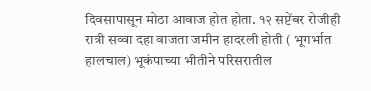दिवसापासून मोठा आवाज होत होता. १२ सप्टेंबर रोजीही रात्री सव्वा दहा वाजता जमीन हादरली होती ( भूगर्भात हालचाल) भूकंपाच्या भीतीने परिसरातील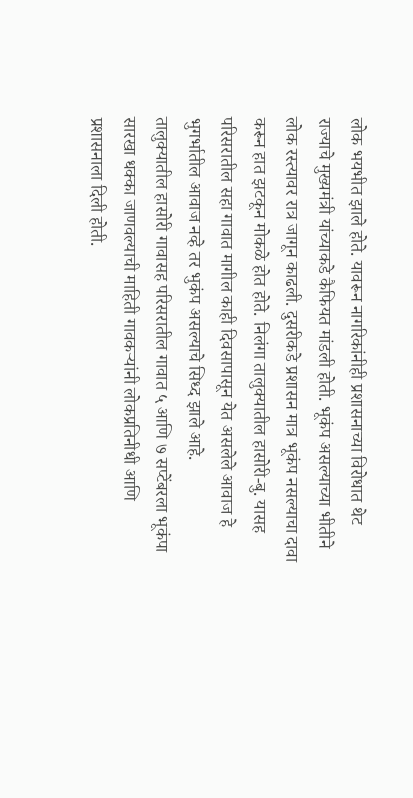लोक भयभीत झाले होते. यावरून नागरिकांनीही प्रशासनाच्या विरोधात थेट राज्याचे मुख्यमंत्री यांच्याकडे कैफियत मांडली होती. भूकंप असल्याच्या भीतीने लोक रस्त्यावर रात्र जागून काढली. दुसरीकडे प्रशासन मात्र भूकंप नसल्याचा दावा करून हात झटकून मोकळे होत होते. निलंगा तालुक्यातील हासोरी-बु. यासह परिसरातील सहा गावात मागील काही दिवसापासून येत असलेले आवाज हे भुगर्भातील आवाज नव्हे तर भुकंप असल्याचे सिध्द झाले आहे.
तालुक्यातील हासोरी गावासह परिसरातील गावात ५ आणि ७ सप्टेंबरला भूकंपा सारखा धक्का जाणवल्याची माहिती गावकऱ्यांनी लोकप्रतिनीधी आणि प्रशासनाला दिली होती.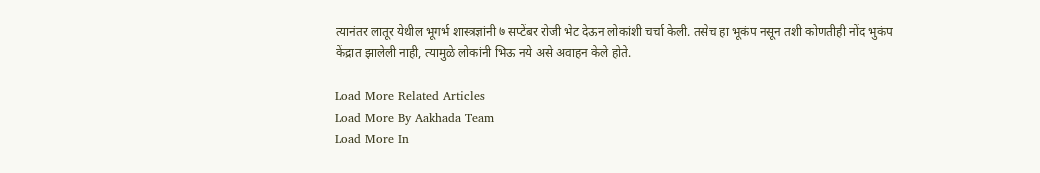त्यानंतर लातूर येथील भूगर्भ शास्त्रज्ञांनी ७ सप्टेंबर रोजी भेट देऊन लोकांशी चर्चा केली. तसेच हा भूकंप नसून तशी कोणतीही नोंद भुकंप केंद्रात झालेली नाही, त्यामुळे लोकांनी भिऊ नये असे अवाहन केले होते.

Load More Related Articles
Load More By Aakhada Team
Load More In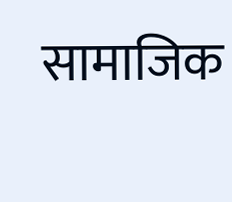सामाजिक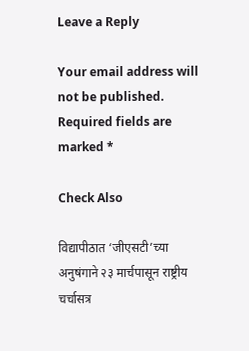Leave a Reply

Your email address will not be published. Required fields are marked *

Check Also

विद्यापीठात ‘जीएसटी’च्या अनुषंगाने २३ मार्चपासून राष्ट्रीय चर्चासत्र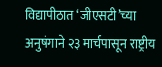विद्यापीठात ‘जीएसटी’च्या अनुषंगाने २३ मार्चपासून राष्ट्रीय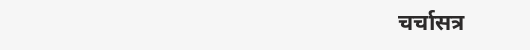चर्चासत्र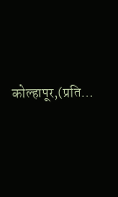कोल्हापूर,(प्रति…